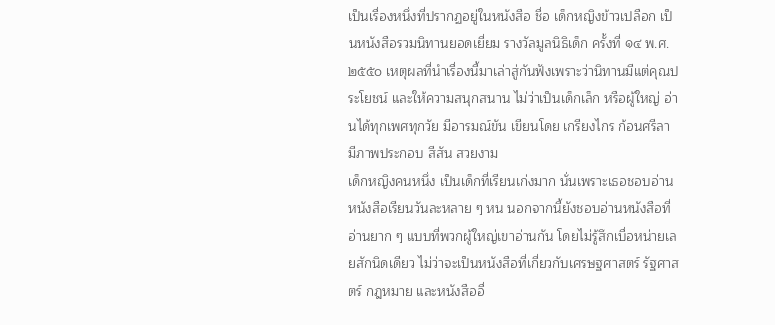เป็นเรื่องหนึ่งที่ปรากฏอยู่ในหนังสือ ชื่อ เด็กหญิงข้าวเปลือก เป็นหนังสือรวมนิทานยอดเยี่ยม รางวัลมูลนิธิเด็ก ครั้งที่ ๑๔ พ.ศ. ๒๕๕๐ เหตุผลที่นำเรื่องนี้มาเล่าสู่กันฟังเพราะว่านิทานมีแต่คุณประโยชน์ และให้ความสนุกสนาน ไม่ว่าเป็นเด็กเล็ก หรือผู้ใหญ่ อ่านได้ทุกเพศทุกวัย มีอารมณ์ขัน เขียนโดย เกรียงไกร ก้อนศรีลา มีภาพประกอบ สีสัน สวยงาม
เด็กหญิงคนหนึ่ง เป็นเด็กที่เรียนเก่งมาก นั่นเพราะเธอชอบอ่านหนังสือเรียนวันละหลาย ๆ หน นอกจากนี้ยังชอบอ่านหนังสือที่อ่านยาก ๆ แบบที่พวกผู้ใหญ่เขาอ่านกัน โดยไม่รู้สึกเบื่อหน่ายเลยสักนิดเดียว ไม่ว่าจะเป็นหนังสือที่เกี่ยวกับเศรษฐศาสตร์ รัฐศาสตร์ กฎหมาย และหนังสืออื่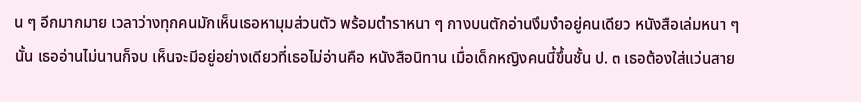น ๆ อีกมากมาย เวลาว่างทุกคนมักเห็นเธอหามุมส่วนตัว พร้อมตำราหนา ๆ กางบนตักอ่านงึมงำอยู่คนเดียว หนังสือเล่มหนา ๆ นั้น เธออ่านไม่นานก็จบ เห็นจะมีอยู่อย่างเดียวที่เธอไม่อ่านคือ หนังสือนิทาน เมื่อเด็กหญิงคนนี้ขึ้นชั้น ป. ๓ เธอต้องใส่แว่นสาย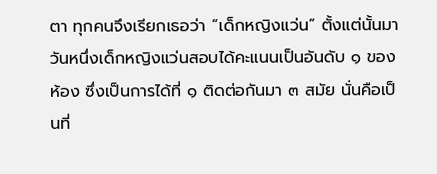ตา ทุกคนจึงเรียกเธอว่า “เด็กหญิงแว่น” ตั้งแต่นั้นมา
วันหนึ่งเด็กหญิงแว่นสอบได้คะแนนเป็นอันดับ ๑ ของห้อง ซึ่งเป็นการได้ที่ ๑ ติดต่อกันมา ๓ สมัย นั่นคือเป็นที่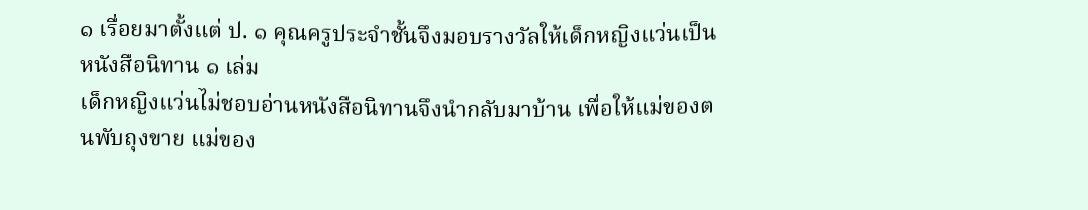๑ เรื่อยมาตั้งแต่ ป. ๑ คุณครูประจำชั้นจึงมอบรางวัลให้เด็กหญิงแว่นเป็นหนังสือนิทาน ๑ เล่ม
เด็กหญิงแว่นไม่ชอบอ่านหนังสือนิทานจึงนำกลับมาบ้าน เพื่อให้แม่ของตนพับถุงขาย แม่ของ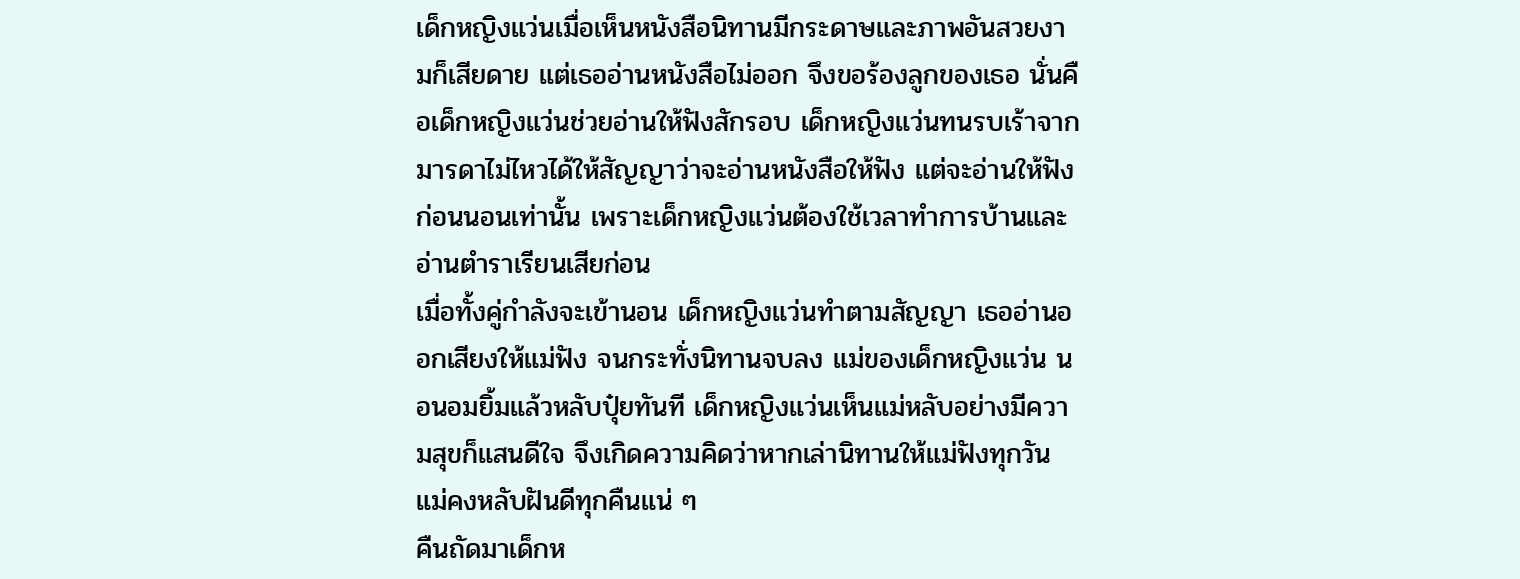เด็กหญิงแว่นเมื่อเห็นหนังสือนิทานมีกระดาษและภาพอันสวยงามก็เสียดาย แต่เธออ่านหนังสือไม่ออก จึงขอร้องลูกของเธอ นั่นคือเด็กหญิงแว่นช่วยอ่านให้ฟังสักรอบ เด็กหญิงแว่นทนรบเร้าจากมารดาไม่ไหวได้ให้สัญญาว่าจะอ่านหนังสือให้ฟัง แต่จะอ่านให้ฟังก่อนนอนเท่านั้น เพราะเด็กหญิงแว่นต้องใช้เวลาทำการบ้านและอ่านตำราเรียนเสียก่อน
เมื่อทั้งคู่กำลังจะเข้านอน เด็กหญิงแว่นทำตามสัญญา เธออ่านออกเสียงให้แม่ฟัง จนกระทั่งนิทานจบลง แม่ของเด็กหญิงแว่น นอนอมยิ้มแล้วหลับปุ๋ยทันที เด็กหญิงแว่นเห็นแม่หลับอย่างมีความสุขก็แสนดีใจ จึงเกิดความคิดว่าหากเล่านิทานให้แม่ฟังทุกวัน แม่คงหลับฝันดีทุกคืนแน่ ๆ
คืนถัดมาเด็กห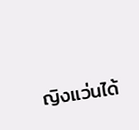ญิงแว่นได้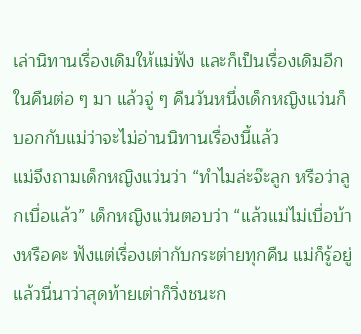เล่านิทานเรื่องเดิมให้แม่ฟัง และก็เป็นเรื่องเดิมอีกในคืนต่อ ๆ มา แล้วจู่ ๆ คืนวันหนึ่งเด็กหญิงแว่นก็บอกกับแม่ว่าจะไม่อ่านนิทานเรื่องนี้แล้ว
แม่จึงถามเด็กหญิงแว่นว่า “ทำไมล่ะจ๊ะลูก หรือว่าลูกเบื่อแล้ว” เด็กหญิงแว่นตอบว่า “แล้วแม่ไม่เบื่อบ้างหรือคะ ฟังแต่เรื่องเต่ากับกระต่ายทุกคืน แม่ก็รู้อยู่แล้วนี่นาว่าสุดท้ายเต่าก็วิ่งชนะก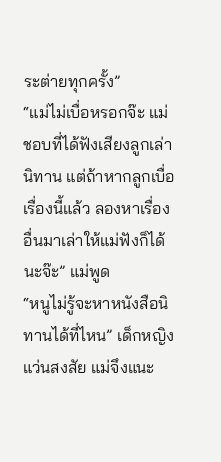ระต่ายทุกครั้ง”
“แม่ไม่เบื่อหรอกจ๊ะ แม่ชอบที่ได้ฟังเสียงลูกเล่านิทาน แต่ถ้าหากลูกเบื่อเรื่องนี้แล้ว ลองหาเรื่องอื่นมาเล่าให้แม่ฟังก็ได้นะจ๊ะ” แม่พูด
“หนูไม่รู้จะหาหนังสือนิทานได้ที่ไหน” เด็กหญิงแว่นสงสัย แม่จึงแนะ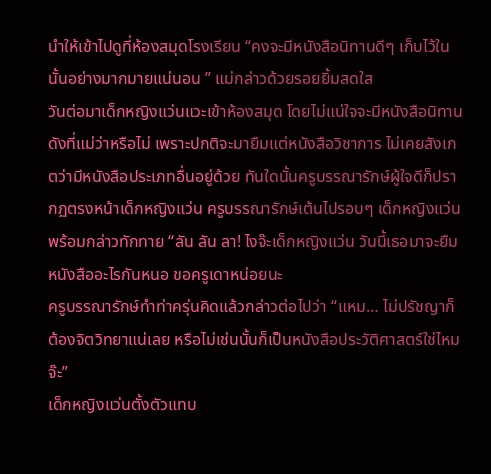นำให้เข้าไปดูที่ห้องสมุดโรงเรียน “คงจะมีหนังสือนิทานดีๆ เก็บไว้ในนั้นอย่างมากมายแน่นอน ” แม่กล่าวด้วยรอยยิ้มสดใส
วันต่อมาเด็กหญิงแว่นแวะเข้าห้องสมุด โดยไม่แน่ใจจะมีหนังสือนิทานดังที่แม่ว่าหรือไม่ เพราะปกติจะมายืมแต่หนังสือวิชาการ ไม่เคยสังเกตว่ามีหนังสือประเภทอื่นอยู่ด้วย ทันใดนั้นครูบรรณารักษ์ผู้ใจดีก็ปรากฏตรงหน้าเด็กหญิงแว่น ครูบรรณารักษ์เต้นไปรอบๆ เด็กหญิงแว่นพร้อมกล่าวทักทาย “ลัน ลัน ลา! ไงจ๊ะเด็กหญิงแว่น วันนี้เธอมาจะยืมหนังสืออะไรกันหนอ ขอครูเดาหน่อยนะ
ครูบรรณารักษ์ทำท่าครุ่นคิดแล้วกล่าวต่อไปว่า “แหม… ไม่ปรัชญาก็ต้องจิตวิทยาแน่เลย หรือไม่เช่นนั้นก็เป็นหนังสือประวัติศาสตร์ใช่ไหมจ๊ะ”
เด็กหญิงแว่นตั้งตัวแทบ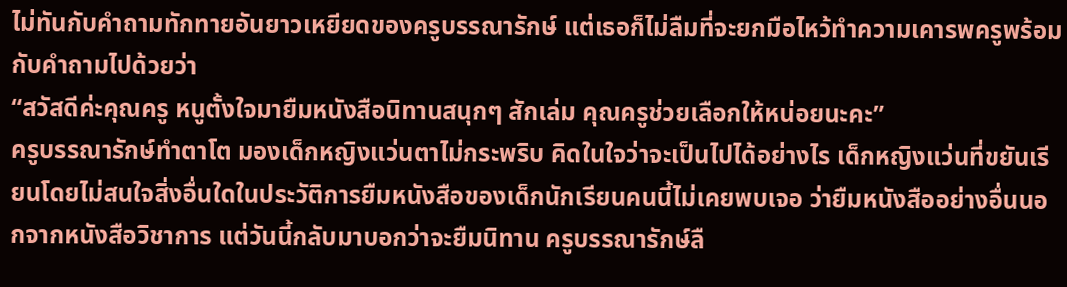ไม่ทันกับคำถามทักทายอันยาวเหยียดของครูบรรณารักษ์ แต่เธอก็ไม่ลืมที่จะยกมือไหว้ทำความเคารพครูพร้อมกับคำถามไปด้วยว่า
“สวัสดีค่ะคุณครู หนูตั้งใจมายืมหนังสือนิทานสนุกๆ สักเล่ม คุณครูช่วยเลือกให้หน่อยนะคะ”
ครูบรรณารักษ์ทำตาโต มองเด็กหญิงแว่นตาไม่กระพริบ คิดในใจว่าจะเป็นไปได้อย่างไร เด็กหญิงแว่นที่ขยันเรียนโดยไม่สนใจสิ่งอื่นใดในประวัติการยืมหนังสือของเด็กนักเรียนคนนี้ไม่เคยพบเจอ ว่ายืมหนังสืออย่างอื่นนอกจากหนังสือวิชาการ แต่วันนี้กลับมาบอกว่าจะยืมนิทาน ครูบรรณารักษ์ลื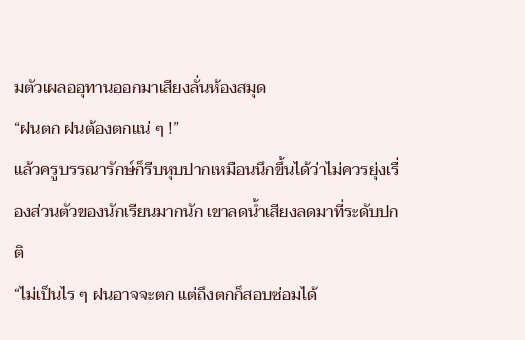มตัวเผลออุทานออกมาเสียงลั่นห้องสมุด
“ฝนตก ฝนต้องตกแน่ ๆ !”
แล้วครูบรรณารักษ์ก็รีบหุบปากเหมือนนึกขึ้นได้ว่าไม่ควรยุ่งเรื่องส่วนตัวของนักเรียนมากนัก เขาลดน้ำเสียงลดมาที่ระดับปกติ
“ไม่เป็นไร ๆ ฝนอาจจะตก แต่ถึงตกก็สอบซ่อมได้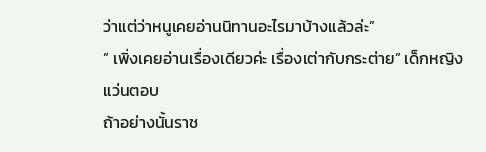ว่าแต่ว่าหนูเคยอ่านนิทานอะไรมาบ้างแล้วล่ะ”
” เพิ่งเคยอ่านเรื่องเดียวค่ะ เรื่องเต่ากับกระต่าย” เด็กหญิงแว่นตอบ
ถ้าอย่างนั้นราช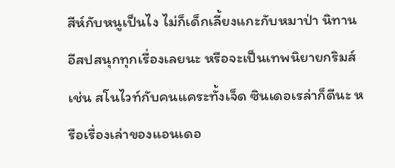สีห์กับหนูเป็นไง ไม่ก็เด็กเลี้ยงแกะกับหมาป่า นิทานอีสปสนุกทุกเรื่องเลยนะ หรือจะเป็นเทพนิยายกริมส์ เช่น สโนไวท์กับคนแคระทั้งเจ็ด ซินเดอเรล่าก็ดีนะ หรือเรื่องเล่าของแอนเดอ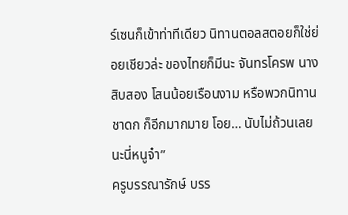ร์เซนก็เข้าท่าทีเดียว นิทานตอลสตอยก็ใช่ย่อยเชียวล่ะ ของไทยก็มีนะ จันทรโครพ นางสิบสอง โสนน้อยเรือนงาม หรือพวกนิทานชาดก ก็อีกมากมาย โอย… นับไม่ถ้วนเลยนะนี่หนูจ๋า”
ครูบรรณารักษ์ บรร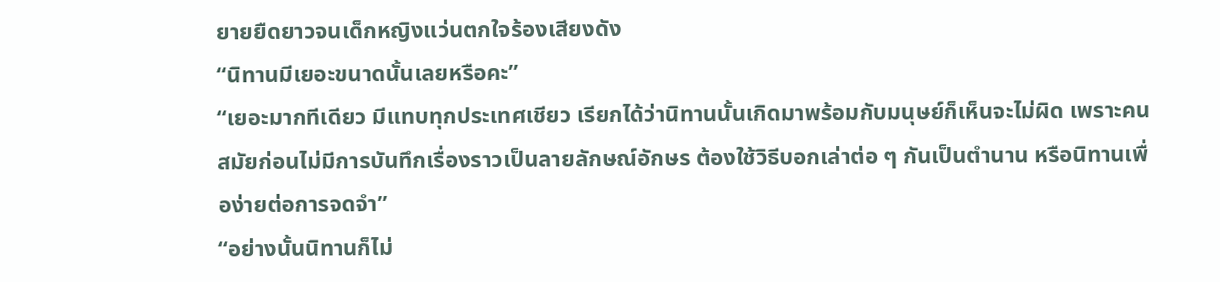ยายยืดยาวจนเด็กหญิงแว่นตกใจร้องเสียงดัง
“นิทานมีเยอะขนาดนั้นเลยหรือคะ”
“เยอะมากทีเดียว มีแทบทุกประเทศเชียว เรียกได้ว่านิทานนั้นเกิดมาพร้อมกับมนุษย์ก็เห็นจะไม่ผิด เพราะคนสมัยก่อนไม่มีการบันทึกเรื่องราวเป็นลายลักษณ์อักษร ต้องใช้วิธีบอกเล่าต่อ ๆ กันเป็นตำนาน หรือนิทานเพื่อง่ายต่อการจดจำ”
“อย่างนั้นนิทานก็ไม่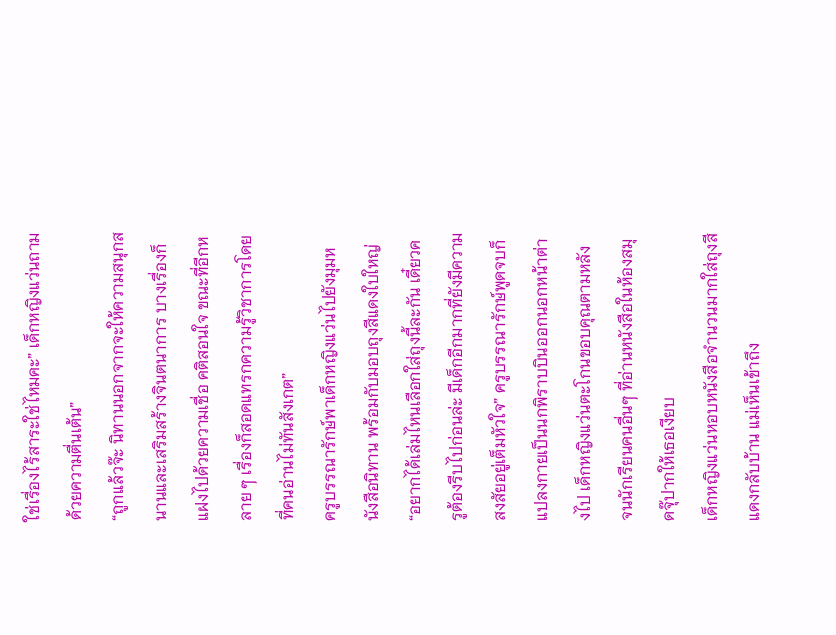ใช่เรื่องไร้สาระใช่ไหมคะ” เด็กหญิงแว่นถามด้วยความตื่นเต้น”
“ถูกแล้วจ๊ะ นิทานนอกจากจะให้ความสนุกสนานและเสริมสร้างจินตนาการ บางเรื่องก็แฝงไปด้วยความเชื่อ คติสอนใจ ขณะที่อีกหลาย ๆ เรื่องก็สอดแทรกความรู้วิชาการโดยที่คนอ่านไม่ทันสังเกต”
ครูบรรณารักษ์พาเด็กหญิงแว่นไปยังมุมหนังสือนิทาน พร้อมกับมอบถุงสีแดงใบใหญ่
“อยากได้เล่มไหนเลือกใส่ถุงนี้ละกัน เดี๋ยวครูต้องรีบไปก่อนล่ะ มีเด็กอีกมากที่ยังมีความสงสัยอยู่เต็มหัวใจ” ครูบรรณารักษ์พูดจบก็แปลงกายเป็นนกพิราบบินออกนอกหน้าต่างไป เด็กหญิงแว่นตะโกนขอบคุณตามหลัง จนนักเรียนคนอื่นๆ ที่อ่านหนังสือในห้องสมุดจุ๊ปากให้เธอเงียบ
เด็กหญิงแว่นหอบหนังสือจำนวนมากใส่ถุงสีแดงกลับบ้าน แม่เห็นเข้าถึง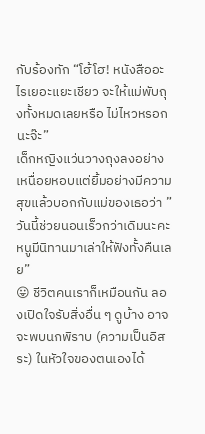กับร้องทัก “โฮ้โฮ! หนังสืออะไรเยอะแยะเชียว จะให้แม่พับถุงทั้งหมดเลยหรือ ไม่ไหวหรอกนะจ๊ะ”
เด็กหญิงแว่นวางถุงลงอย่างเหนื่อยหอบแต่ยิ้มอย่างมีความสุขแล้วบอกกับแม่ของเธอว่า ” วันนี้ช่วยนอนเร็วกว่าเดิมนะคะ หนูมีนิทานมาเล่าให้ฟังทั้งคืนเลย”
😛 ชีวิตคนเราก็เหมือนกัน ลองเปิดใจรับสิ่งอื่น ๆ ดูบ้าง อาจจะพบนกพิราบ (ความเป็นอิสระ) ในหัวใจของตนเองได้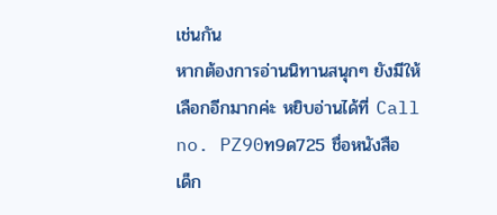เช่นกัน
หากต้องการอ่านนิทานสนุกๆ ยังมีให้เลือกอีกมากค่ะ หยิบอ่านได้ที่ Call no. PZ90ท9ด725 ชื่อหนังสือ
เด็ก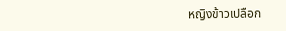หญิงข้าวเปลือก